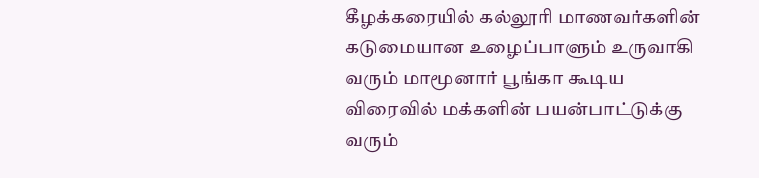கீழக்கரையில் கல்லூரி மாணவர்களின் கடுமையான உழைப்பாளும் உருவாகி வரும் மாமூனார் பூங்கா கூடிய விரைவில் மக்களின் பயன்பாட்டுக்கு வரும்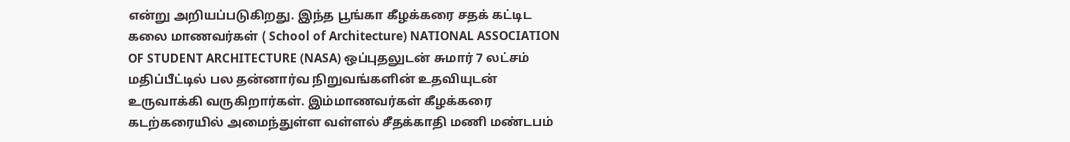என்று அறியப்படுகிறது. இந்த பூங்கா கீழக்கரை சதக் கட்டிட கலை மாணவர்கள் ( School of Architecture) NATIONAL ASSOCIATION OF STUDENT ARCHITECTURE (NASA) ஒப்புதலுடன் சுமார் 7 லட்சம் மதிப்பீட்டில் பல தன்னார்வ நிறுவங்களின் உதவியுடன் உருவாக்கி வருகிறார்கள். இம்மாணவர்கள் கீழக்கரை கடற்கரையில் அமைந்துள்ள வள்ளல் சீதக்காதி மணி மண்டபம்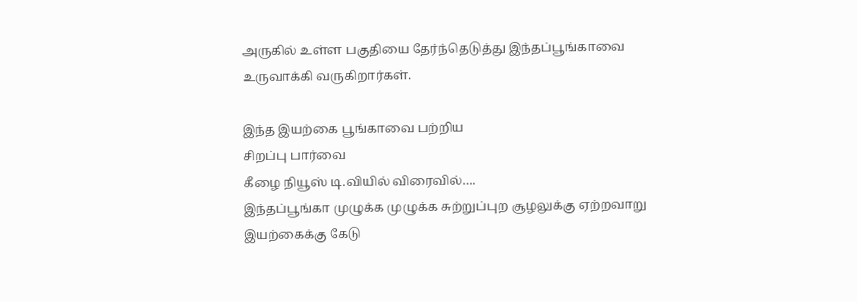அருகில் உள்ள பகுதியை தேர்ந்தெடுத்து இந்தப்பூங்காவை உருவாக்கி வருகிறார்கள்.

இந்த இயற்கை பூங்காவை பற்றிய
சிறப்பு பார்வை
கீழை நியூஸ் டி.வியில் விரைவில்….
இந்தப்பூங்கா முழுக்க முழுக்க சுற்றுப்புற சூழலுக்கு ஏற்றவாறு இயற்கைக்கு கேடு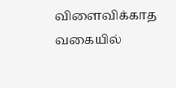விளைவிக்காத வகையில்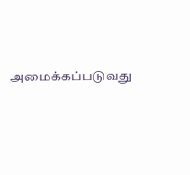அமைக்கப்படுவது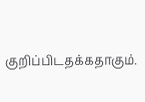குறிப்பிடதக்கதாகும்.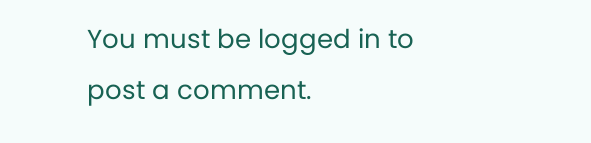You must be logged in to post a comment.